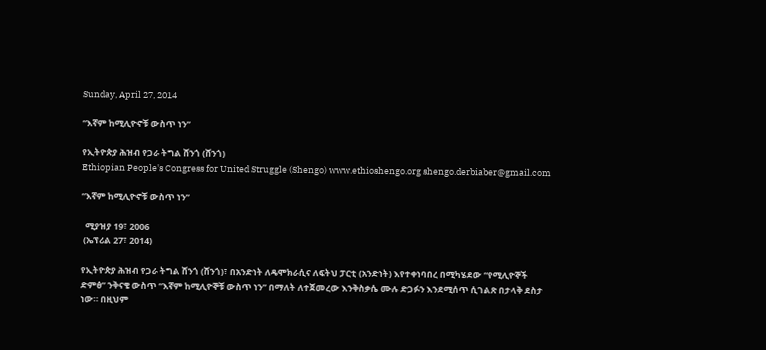Sunday, April 27, 2014

“እኛም ከሚሊዮኖቹ ውስጥ ነን”

የኢትዮጵያ ሕዝብ የጋራ ትግል ሸንጎ (ሸንጎ)
Ethiopian People's Congress for United Struggle (Shengo) www.ethioshengo.org shengo.derbiaber@gmail.com

“እኛም ከሚሊዮኖቹ ውስጥ ነን”

  ሚያዝያ 19፣ 2006
 (ኤፕሪል 27፣ 2014)

የኢትዮጵያ ሕዝብ የጋራ ትግል ሸንጎ (ሸንጎ)፣ በአንድነት ለዴሞክራሲና ለፍትህ ፓርቲ (አንድነት) እየተቀነባበረ በሚካሄደው “የሚሊዮኞች ድምፅ” ንቅናቄ ውስጥ “እኛም ከሚሊዮኞቹ ውስጥ ነን” በማለት ለተጀመረው እንቅስቃሴ ሙሉ ድጋፉን እንደሚሰጥ ሲገልጽ በታላቅ ደስታ ነው። በዚህም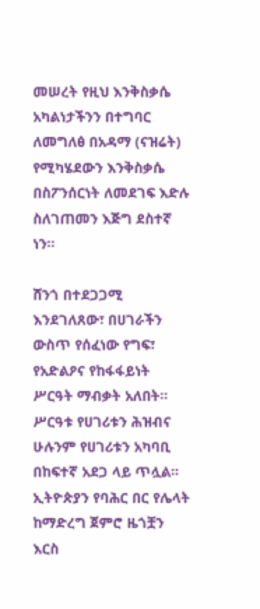መሠረት የዚህ እንቅስቃሴ አካልነታችንን በተግባር ለመግለፅ በአዳማ (ናዝሬት) የሚካሄደውን እንቅስቃሴ በስፖንሰርነት ለመደገፍ እድሉ ስለገጠመን እጅግ ደስተኛ ነን።

ሸንጎ በተደጋጋሚ እንደገለጸው፣ በሀገራችን ውስጥ የሰፈነው የግፍ፣ የአድልዖና የከፋፋይነት ሥርዓት ማብቃት አለበት። ሥርዓቱ የሀገሪቱን ሕዝብና ሁሉንም የሀገሪቱን አካባቢ በከፍተኛ አደጋ ላይ ጥሏል። ኢትዮጵያን የባሕር በር የሌላት ከማድረግ ጀምሮ ዜጎቿን እርስ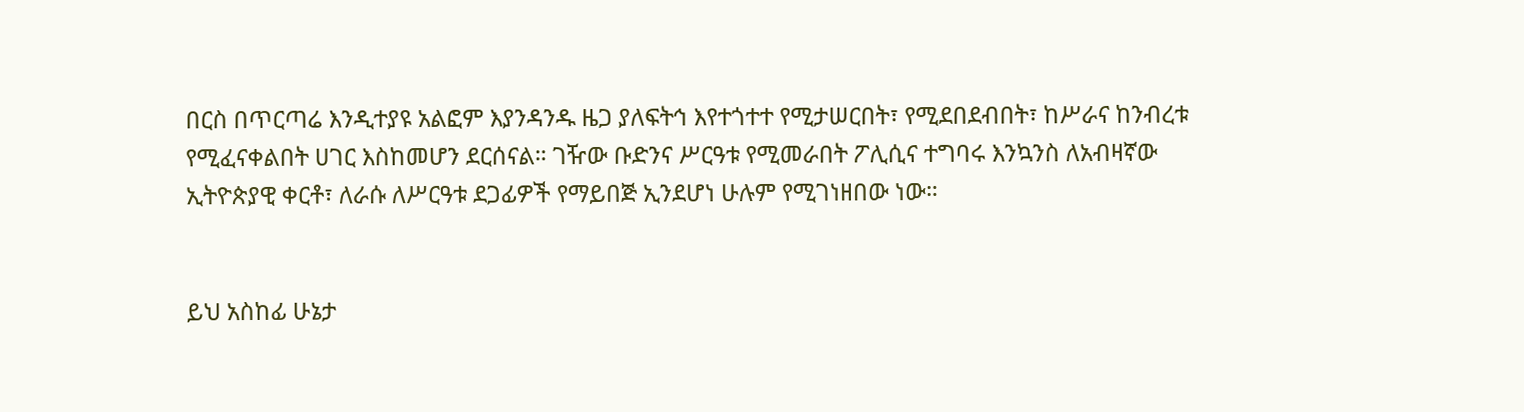በርስ በጥርጣሬ እንዲተያዩ አልፎም እያንዳንዱ ዜጋ ያለፍትኅ እየተጎተተ የሚታሠርበት፣ የሚደበደብበት፣ ከሥራና ከንብረቱ የሚፈናቀልበት ሀገር እስከመሆን ደርሰናል። ገዥው ቡድንና ሥርዓቱ የሚመራበት ፖሊሲና ተግባሩ እንኳንስ ለአብዛኛው ኢትዮጵያዊ ቀርቶ፣ ለራሱ ለሥርዓቱ ደጋፊዎች የማይበጅ ኢንደሆነ ሁሉም የሚገነዘበው ነው።


ይህ አስከፊ ሁኔታ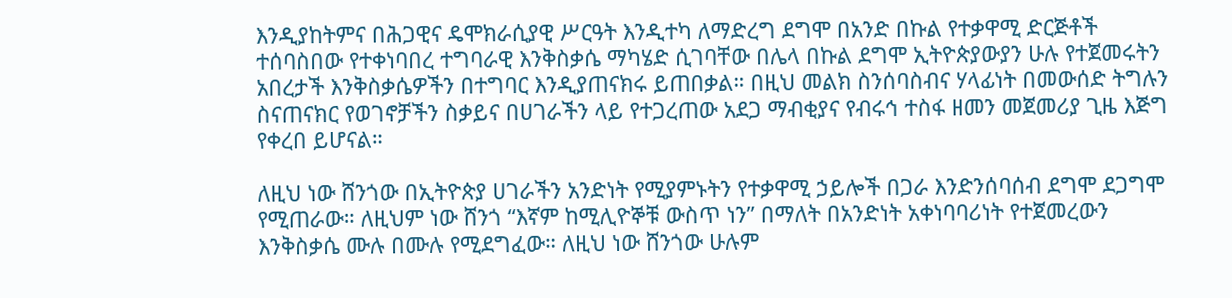እንዲያከትምና በሕጋዊና ዴሞክራሲያዊ ሥርዓት እንዲተካ ለማድረግ ደግሞ በአንድ በኩል የተቃዋሚ ድርጅቶች ተሰባስበው የተቀነባበረ ተግባራዊ እንቅስቃሴ ማካሄድ ሲገባቸው በሌላ በኩል ደግሞ ኢትዮጵያውያን ሁሉ የተጀመሩትን አበረታች እንቅስቃሴዎችን በተግባር እንዲያጠናክሩ ይጠበቃል። በዚህ መልክ ስንሰባስብና ሃላፊነት በመውሰድ ትግሉን ስናጠናክር የወገኖቻችን ስቃይና በሀገራችን ላይ የተጋረጠው አደጋ ማብቂያና የብሩኅ ተስፋ ዘመን መጀመሪያ ጊዜ እጅግ የቀረበ ይሆናል።

ለዚህ ነው ሸንጎው በኢትዮጵያ ሀገራችን አንድነት የሚያምኑትን የተቃዋሚ ኃይሎች በጋራ እንድንሰባሰብ ደግሞ ደጋግሞ የሚጠራው። ለዚህም ነው ሸንጎ “እኛም ከሚሊዮኞቹ ውስጥ ነን” በማለት በአንድነት አቀነባባሪነት የተጀመረውን እንቅስቃሴ ሙሉ በሙሉ የሚደግፈው። ለዚህ ነው ሸንጎው ሁሉም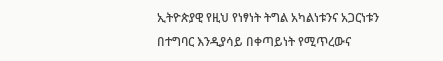ኢትዮጵያዊ የዚህ የነፃነት ትግል አካልነቱንና አጋርነቱን በተግባር እንዲያሳይ በቀጣይነት የሚጥረውና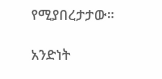የሚያበረታታው።

አንድነት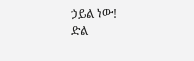ኃይል ነው!
ድል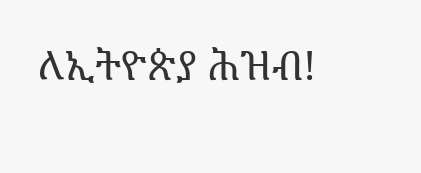ለኢትዮጵያ ሕዝብ!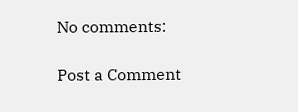No comments:

Post a Comment